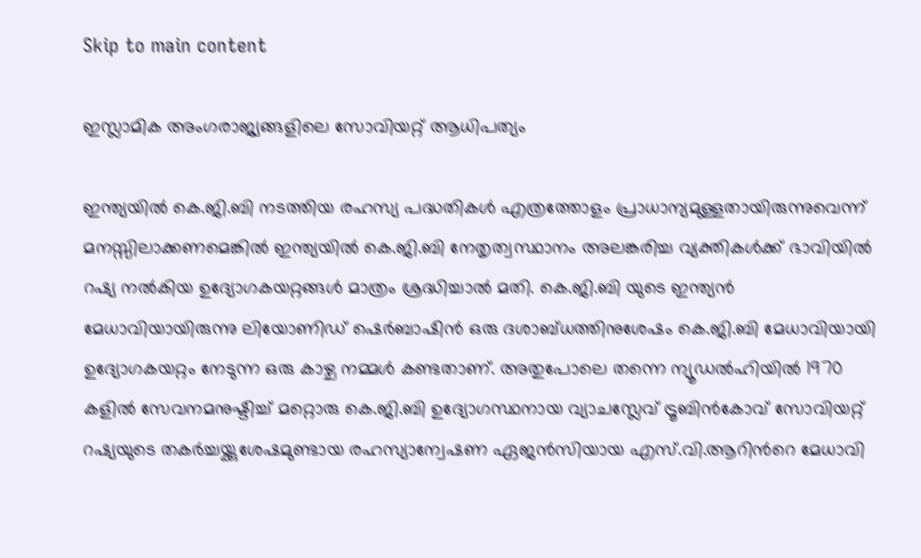Skip to main content

ഇസ്ലാമിക അംഗരാജ്യങ്ങളിലെ സോവിയറ്റ് ആധിപത്യം

ഇന്ത്യയില്‍ കെ.ജി.ബി നടത്തിയ രഹസ്യ പദ്ധതികള്‍ എത്രത്തോളം പ്രാധാന്യമുള്ളതായിരുന്നുവെന്ന് മനസ്സിലാക്കണമെങ്കില്‍ ഇന്ത്യയില്‍ കെ.ജി.ബി നേതൃത്വസ്ഥാനം അലങ്കരിച്ച വ്യക്തികള്‍ക്ക് ഭാവിയില്‍ റഷ്യ നല്‍കിയ ഉദ്യോഗകയറ്റങ്ങള്‍ മാത്രം ശ്രദ്ധിച്ചാല്‍ മതി. കെ.ജി.ബി യുടെ ഇന്ത്യന്‍ മേധാവിയായിരുന്നു ലിയോണിഡ് ഷെര്‍ബാഷിന്‍ ഒരു ദശാബ്ധത്തിനുശേഷം കെ.ജി.ബി മേധാവിയായി ഉദ്യോഗകയറ്റം നേടുന്ന ഒരു കാഴ്ച നമ്മള്‍ കണ്ടതാണ്. അതുപോലെ തന്നെ ന്യൂഡല്‍ഹിയില്‍ 1970 കളില്‍ സേവനമനുഷ്ടിച്ച് മറ്റൊരു കെ.ജി.ബി ഉദ്യോഗസ്ഥനായ വ്യാചസ്ലേവ് ട്രൂബിന്‍കോവ് സോവിയറ്റ് റഷ്യയുടെ തകര്‍ച്ചയ്ക്കുശേഷമുണ്ടായ രഹസ്യാന്വേഷണ ഏജന്‍സിയായ എസ്.വി.ആറിന്‍റെ മേധാവി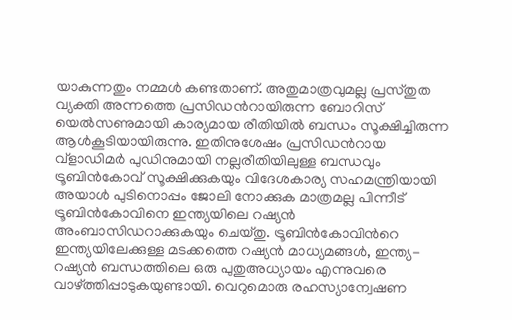യാകുന്നതും നമ്മള്‍ കണ്ടതാണ്. അതുമാത്രവുമല്ല പ്രസ്തുത വ്യക്തി അന്നത്തെ പ്രസിഡന്‍റായിരുന്ന ബോറിസ് യെല്‍സണുമായി കാര്യമായ രീതിയില്‍ ബന്ധം സൂക്ഷിച്ചിരുന്ന ആള്‍കൂടിയായിരുന്നു. ഇതിനുശേഷം പ്രസിഡന്‍റായ വ്ളാഡിമര്‍ പുഡിനുമായി നല്ലരീതിയിലുള്ള ബന്ധവും ട്രൂബിന്‍കോവ് സൂക്ഷിക്കുകയും വിദേശകാര്യ സഹമന്ത്രിയായി അയാള്‍ പുടിനൊപ്പം ജോലി നോക്കുക മാത്രമല്ല പിന്നീട് ട്രൂബിന്‍കോവിനെ ഇന്ത്യയിലെ റഷ്യന്‍ അംബാസിഡറാക്കുകയും ചെയ്തു. ട്രൂബിന്‍കോവിന്‍റെ ഇന്ത്യയിലേക്കുള്ള മടക്കത്തെ റഷ്യന്‍ മാധ്യമങ്ങള്‍, ഇന്ത്യ-റഷ്യന്‍ ബന്ധത്തിലെ ഒരു പുതുഅധ്യായം എന്നുവരെ വാഴ്ത്തിപ്പാടുകയുണ്ടായി. വെറുമൊരു രഹസ്യാന്വേഷണ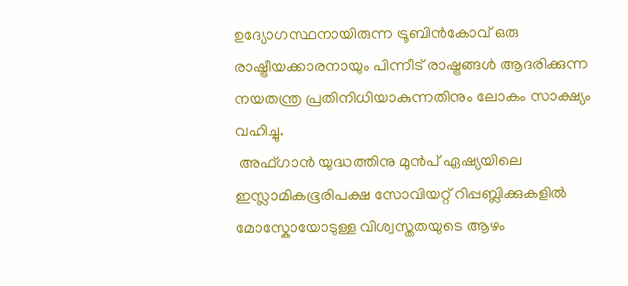ഉദ്യോഗസ്ഥനായിരുന്ന ട്രൂബിന്‍കോവ് ഒരു രാഷ്ട്രീയക്കാരനായും പിന്നീട് രാഷ്ട്രങ്ങള്‍ ആദരിക്കുന്ന നയതന്ത്ര പ്രതിനിധിയാകുന്നതിനും ലോകം സാക്ഷ്യം വഹിച്ചു.
 അഫ്ഗാന്‍ യുദ്ധത്തിനു മുൻപ് ഏഷ്യയിലെ ഇസ്ലാമികഭൂരിപക്ഷ സോവിയറ്റ് റിപ്പബ്ലിക്കുകളിൽ മോസ്കോയോടുള്ള വിശ്വസ്തതയുടെ ആഴം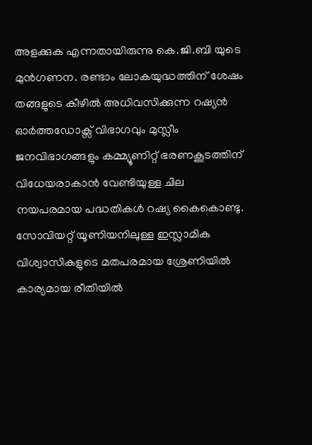അളക്കുക എന്നതായിരുന്നു കെ.ജി.ബി യുടെ മുന്‍ഗണന. രണ്ടാം ലോകയുദ്ധത്തിന് ശേഷം തങ്ങളുടെ കീഴില്‍ അധിവസിക്കുന്ന റഷ്യന്‍ ഓര്‍ത്തഡോക്സ് വിഭാഗവും മുസ്ലീം ജനവിഭാഗങ്ങളും കമ്മ്യൂണിറ്റ് ഭരണകൂടത്തിന് വിധേയരാകാന്‍ വേണ്ടിയുള്ള ചില നയപരമായ പദ്ധതികള്‍ റഷ്യ കൈകൊണ്ടു. സോവിയറ്റ് യൂണിയനിലുള്ള ഇസ്ലാമിക വിശ്വാസികളുടെ മതപരമായ ശ്രേണിയില്‍ കാര്യമായ രീതിയില്‍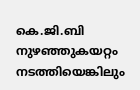കെ.ജി.ബി നുഴഞ്ഞുകയറ്റം നടത്തിയെങ്കിലും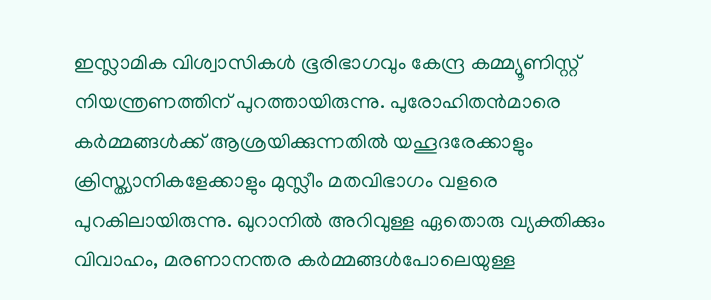ഇസ്ലാമിക വിശ്വാസികള്‍ ഭൂരിഭാഗവും കേന്ദ്ര കമ്മ്യൂണിസ്റ്റ് നിയന്ത്രണത്തിന് പുറത്തായിരുന്നു. പുരോഹിതന്‍മാരെ കര്‍മ്മങ്ങള്‍ക്ക് ആശ്രയിക്കുന്നതില്‍ യഹൂദരേക്കാളും ക്രിസ്ത്യാനികളേക്കാളും മുസ്ലീം മതവിഭാഗം വളരെ പുറകിലായിരുന്നു. ഖുറാനില്‍ അറിവുള്ള ഏതൊരു വ്യക്തിക്കും വിവാഹം, മരണാനന്തര കര്‍മ്മങ്ങള്‍പോലെയുള്ള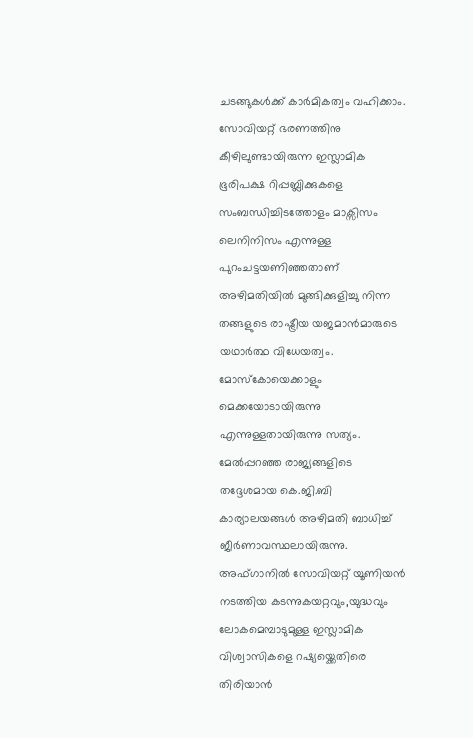ചടങ്ങുകള്‍ക്ക് കാര്‍മികത്വം വഹിക്കാം. സോവിയറ്റ് ഭരണത്തിനു കീഴിലുണ്ടായിരുന്ന ഇസ്ലാമിക ഭൂരിപക്ഷ റിപ്പബ്ലിക്കുകളെ സംബന്ധിച്ചിടത്തോളം മാക്സിസം ലെനിനിസം എന്നുള്ള പുറംചട്ടയണിഞ്ഞതാണ് അഴിമതിയില്‍ മുങ്ങിക്കുളിച്ചു നിന്ന തങ്ങളുടെ രാഷ്ട്രീയ യജമാന്‍മാരുടെ യഥാര്‍ത്ഥ വിധേയത്വം. മോസ്കോയെക്കാളും മെക്കയോടായിരുന്നു എന്നുള്ളതായിരുന്നു സത്യം. മേല്‍പ്പറഞ്ഞ രാജ്യങ്ങളിടെ തദ്ദേശമായ കെ.ജി.ബി കാര്യാലയങ്ങള്‍ അഴിമതി ബാധിച്ച് ജീര്‍ണാവസ്ഥലായിരുന്നു. അഫ്ഗാനില്‍ സോവിയറ്റ് യൂണിയന്‍ നടത്തിയ കടന്നുകയറ്റവും,യുദ്ധവും ലോകമെമ്പാടുമുള്ള ഇസ്ലാമിക വിശ്വാസികളെ റഷ്യയ്ക്കെതിരെ തിരിയാന്‍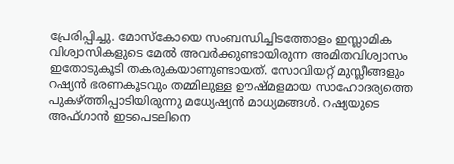പ്രേരിപ്പിച്ചു. മോസ്കോയെ സംബന്ധിച്ചിടത്തോളം ഇസ്ലാമിക വിശ്വാസികളുടെ മേല്‍ അവര്‍ക്കുണ്ടായിരുന്ന അമിതവിശ്വാസം ഇതോടുകൂടി തകരുകയാണുണ്ടായത്. സോവിയറ്റ് മുസ്ലീങ്ങളും റഷ്യന്‍ ഭരണകൂടവും തമ്മിലുള്ള ഊഷ്മളമായ സാഹോദര്യത്തെ പുകഴ്ത്തിപ്പാടിയിരുന്നു മധ്യേഷ്യന്‍ മാധ്യമങ്ങള്‍. റഷ്യയുടെ അഫ്ഗാന്‍ ഇടപെടലിനെ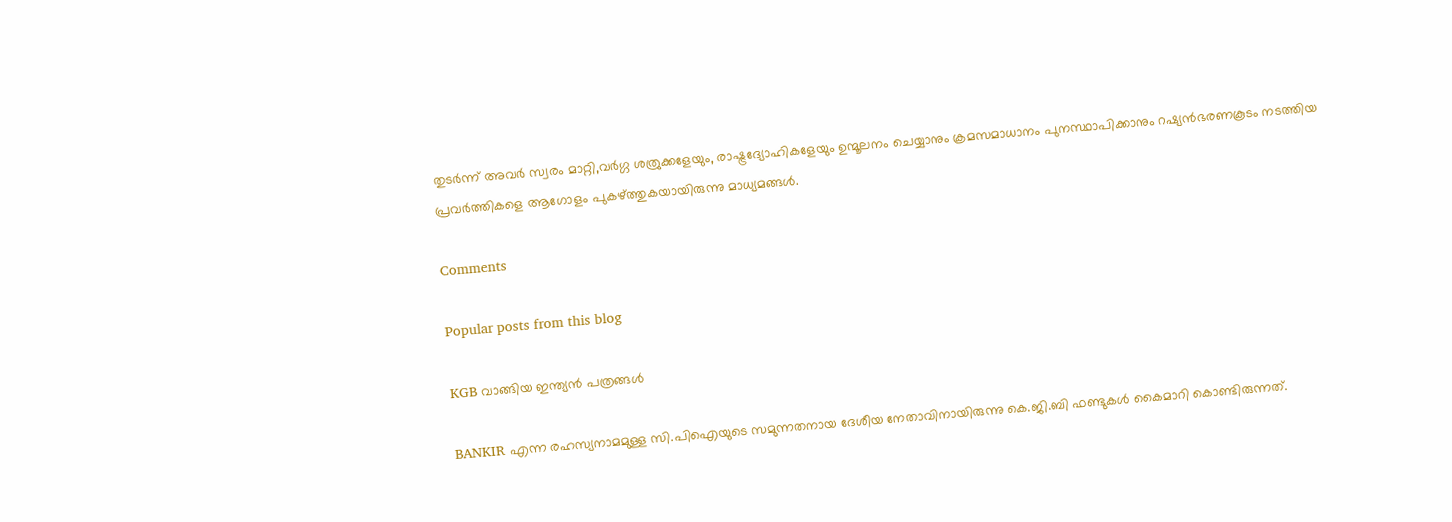തുടര്‍ന്ന് അവർ സ്വരം മാറ്റി,വര്‍ഗ്ഗ ശത്രുക്കളേയും, രാഷ്ട്രദ്യോഹികളേയും ഉന്മൂലനം ചെയ്യാനും ക്രമസമാധാനം പുനസ്ഥാപിക്കാനും റഷ്യന്‍ഭരണകൂടം നടത്തിയ പ്രവര്‍ത്തികളെ ആഗോളം പുകഴ്ത്തുകയായിരുന്നു മാധ്യമങ്ങള്‍.

Comments

Popular posts from this blog

KGB വാങ്ങിയ ഇന്ത്യൻ പത്രങ്ങൾ

BANKIR എന്ന രഹസ്യനാമമുള്ള സി.പിഐയുടെ സമുന്നതനായ ദേശീയ നേതാവിനായിരുന്നു കെ.ജി.ബി ഫണ്ടുകള്‍ കൈമാറി കൊണ്ടിരുന്നത്.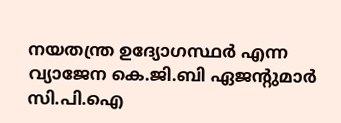നയതന്ത്ര ഉദ്യോഗസ്ഥര്‍ എന്ന വ്യാജേന കെ.ജി.ബി ഏജന്‍റുമാര്‍ സി.പി.ഐ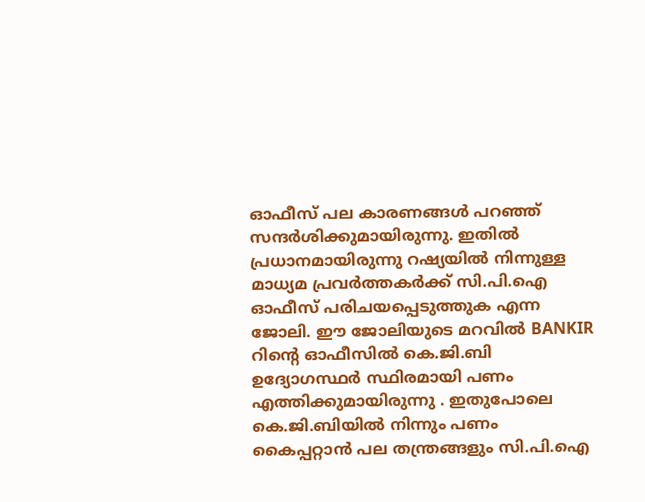ഓഫീസ് പല കാരണങ്ങള്‍ പറഞ്ഞ് സന്ദര്‍ശിക്കുമായിരുന്നു. ഇതില്‍ പ്രധാനമായിരുന്നു റഷ്യയില്‍ നിന്നുള്ള മാധ്യമ പ്രവര്‍ത്തകര്‍ക്ക് സി.പി.ഐ ഓഫീസ് പരിചയപ്പെടുത്തുക എന്ന ജോലി. ഈ ജോലിയുടെ മറവിൽ BANKIR റിന്‍റെ ഓഫീസില്‍ കെ.ജി.ബി ഉദ്യോഗസ്ഥര്‍ സ്ഥിരമായി പണം എത്തിക്കുമായിരുന്നു . ഇതുപോലെ കെ.ജി.ബിയില്‍ നിന്നും പണം കൈപ്പറ്റാന്‍ പല തന്ത്രങ്ങളും സി.പി.ഐ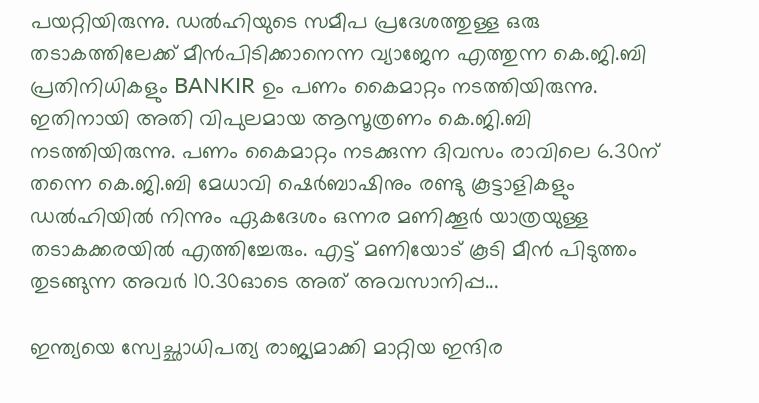പയറ്റിയിരുന്നു. ഡല്‍ഹിയുടെ സമീപ പ്രദേശത്തുള്ള ഒരു തടാകത്തിലേക്ക് മീന്‍പിടിക്കാനെന്ന വ്യാജേന എത്തുന്ന കെ.ജി.ബി പ്രതിനിധികളും BANKIR ഉം പണം കൈമാറ്റം നടത്തിയിരുന്നു. ഇതിനായി അതി വിപുലമായ ആസൂത്രണം കെ.ജി.ബി നടത്തിയിരുന്നു. പണം കൈമാറ്റം നടക്കുന്ന ദിവസം രാവിലെ 6.30ന് തന്നെ കെ.ജി.ബി മേധാവി ഷെര്‍ബാഷിനും രണ്ടു കൂട്ടാളികളും ഡല്‍ഹിയില്‍ നിന്നും ഏകദേശം ഒന്നര മണിക്കൂര്‍ യാത്രയുള്ള തടാകക്കരയില്‍ എത്തിച്ചേരും. എട്ട് മണിയോട് കൂടി മീന്‍ പിടുത്തം തുടങ്ങുന്ന അവര്‍ 10.30ഓടെ അത് അവസാനിപ്പ...

ഇന്ത്യയെ സ്വേച്ഛാധിപത്യ രാജ്യമാക്കി മാറ്റിയ ഇന്ദിര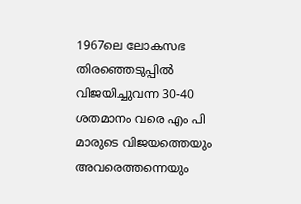1967ലെ ലോകസഭ തിരഞ്ഞെടുപ്പില്‍ വിജയിച്ചുവന്ന 30-40 ശതമാനം വരെ എം പി മാരുടെ വിജയത്തെയും അവരെത്തന്നെയും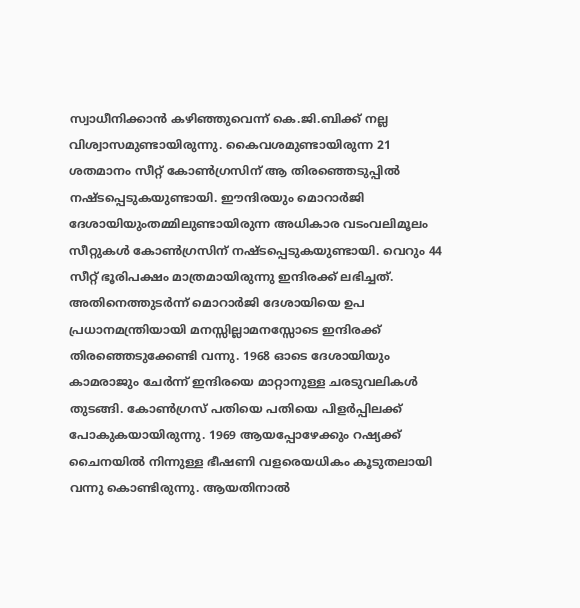സ്വാധീനിക്കാന്‍ കഴിഞ്ഞുവെന്ന് കെ.ജി.ബിക്ക് നല്ല വിശ്വാസമുണ്ടായിരുന്നു. കൈവശമുണ്ടായിരുന്ന 21 ശതമാനം സീറ്റ് കോണ്‍ഗ്രസിന് ആ തിരഞ്ഞെടുപ്പില്‍ നഷ്ടപ്പെടുകയുണ്ടായി. ഈന്ദിരയും മൊറാര്‍ജി ദേശായിയുംതമ്മിലുണ്ടായിരുന്ന അധികാര വടംവലിമൂലം സീറ്റുകള്‍ കോണ്‍ഗ്രസിന് നഷ്ടപ്പെടുകയുണ്ടായി. വെറും 44 സീറ്റ് ഭൂരിപക്ഷം മാത്രമായിരുന്നു ഇന്ദിരക്ക് ലഭിച്ചത്. അതിനെത്തുടര്‍ന്ന് മൊറാര്‍ജി ദേശായിയെ ഉപ പ്രധാനമന്ത്രിയായി മനസ്സില്ലാമനസ്സോടെ ഇന്ദിരക്ക് തിരഞ്ഞെടുക്കേണ്ടി വന്നു. 1968 ഓടെ ദേശായിയും കാമരാജും ചേര്‍ന്ന് ഇന്ദിരയെ മാറ്റാനുള്ള ചരടുവലികള്‍ തുടങ്ങി. കോണ്‍ഗ്രസ് പതിയെ പതിയെ പിളര്‍പ്പിലക്ക് പോകുകയായിരുന്നു. 1969 ആയപ്പോഴേക്കും റഷ്യക്ക് ചൈനയില്‍ നിന്നുള്ള ഭീഷണി വളരെയധികം കൂടുതലായി വന്നു കൊണ്ടിരുന്നു. ആയതിനാല്‍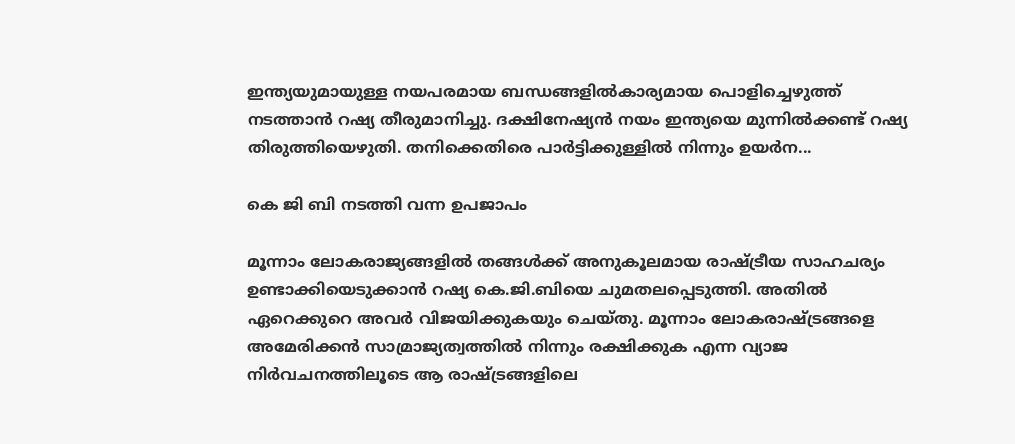ഇന്ത്യയുമായുള്ള നയപരമായ ബന്ധങ്ങളില്‍കാര്യമായ പൊളിച്ചെഴുത്ത് നടത്താന്‍ റഷ്യ തീരുമാനിച്ചു. ദക്ഷിനേഷ്യന്‍ നയം ഇന്ത്യയെ മുന്നില്‍ക്കണ്ട് റഷ്യ തിരുത്തിയെഴുതി. തനിക്കെതിരെ പാര്‍ട്ടിക്കുള്ളില്‍ നിന്നും ഉയര്‍ന...

കെ ജി ബി നടത്തി വന്ന ഉപജാപം

മൂന്നാം ലോകരാജ്യങ്ങളിൽ തങ്ങള്‍ക്ക് അനുകൂലമായ രാഷ്ട്രീയ സാഹചര്യം ഉണ്ടാക്കിയെടുക്കാന്‍ റഷ്യ കെ.ജി.ബിയെ ചുമതലപ്പെടുത്തി. അതില്‍ ഏറെക്കുറെ അവർ വിജയിക്കുകയും ചെയ്തു. മൂന്നാം ലോകരാഷ്ട്രങ്ങളെ അമേരിക്കൻ സാമ്രാജ്യത്വത്തില്‍ നിന്നും രക്ഷിക്കുക എന്ന വ്യാജ നിര്‍വചനത്തിലൂടെ ആ രാഷ്ട്രങ്ങളിലെ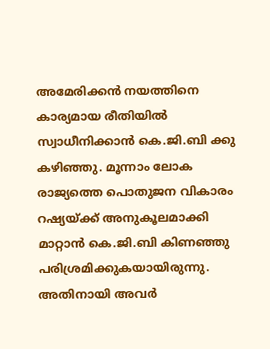അമേരിക്കൻ നയത്തിനെ കാര്യമായ രീതിയിൽ സ്വാധീനിക്കാന്‍ കെ.ജി.ബി ക്കു കഴിഞ്ഞു. മൂന്നാം ലോക രാജ്യത്തെ പൊതുജന വികാരം റഷ്യയ്ക്ക് അനുകൂലമാക്കി മാറ്റാൻ കെ.ജി.ബി കിണഞ്ഞു പരിശ്രമിക്കുകയായിരുന്നു. അതിനായി അവര്‍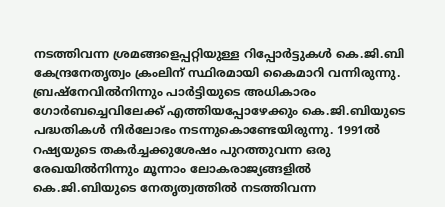നടത്തിവന്ന ശ്രമങ്ങളെപ്പറ്റിയുള്ള റിപ്പോര്‍ട്ടുകൾ കെ.ജി.ബി കേന്ദ്രനേതൃത്വം ക്രംലിന് സ്ഥിരമായി കൈമാറി വന്നിരുന്നു. ബ്രഷ്നേവില്‍നിന്നും പാര്‍ട്ടിയുടെ അധികാരം ഗോര്‍ബച്ചെവിലേക്ക് എത്തിയപ്പോഴേക്കും കെ.ജി.ബിയുടെ പദ്ധതികൾ നിര്‍ലോഭം നടന്നുകൊണ്ടേയിരുന്നു. 1991ല്‍ റഷ്യയുടെ തകര്‍ച്ചക്കുശേഷം പുറത്തുവന്ന ഒരു രേഖയില്‍നിന്നും മൂന്നാം ലോകരാജ്യങ്ങളിൽ കെ.ജി.ബിയുടെ നേതൃത്വത്തിൽ നടത്തിവന്ന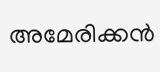അമേരിക്കൻ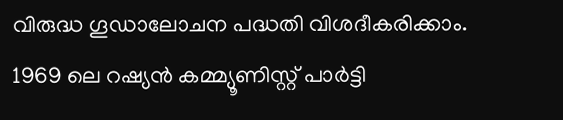വിരുദ്ധ ഗൂഡാലോചന പദ്ധതി വിശദീകരിക്കാം. 1969 ലെ റഷ്യൻ കമ്മ്യൂണിസ്റ്റ് പാര്‍ട്ടി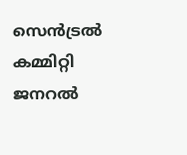സെന്‍ട്രൽ കമ്മിറ്റി ജനറൽ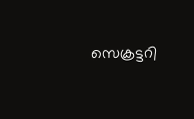സെക്രട്ടറി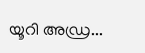യൂറി അഡ്ര...